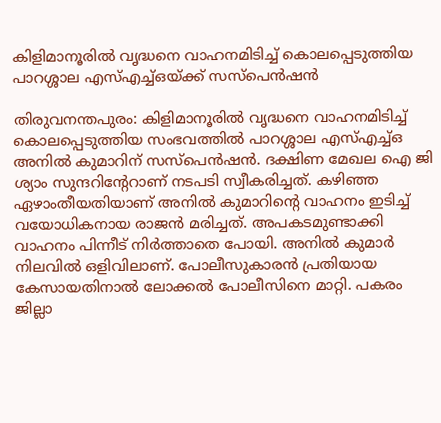കിളിമാനൂരിൽ വൃദ്ധനെ വാഹനമിടിച്ച് കൊലപ്പെടുത്തിയ പാറശ്ശാല എസ്എച്ച്ഒയ്ക്ക് സസ്‌പെൻഷൻ

തിരുവനന്തപുരം: കിളിമാനൂരിൽ വൃദ്ധനെ വാഹനമിടിച്ച് കൊലപ്പെടുത്തിയ സംഭവത്തിൽ പാറശ്ശാല എസ്എച്ച്ഒ അനിൽ കുമാറിന് സസ്‌പെൻഷൻ. ദക്ഷിണ മേഖല ഐ ജി ശ്യാം സുന്ദറിന്റേറാണ് നടപടി സ്വീകരിച്ചത്. കഴിഞ്ഞ ഏഴാംതീയതിയാണ് അനിൽ കുമാറിന്റെ വാഹനം ഇടിച്ച് വയോധികനായ രാജൻ മരിച്ചത്. അപകടമുണ്ടാക്കി വാഹനം പിന്നീട് നിർത്താതെ പോയി. അനിൽ കുമാർ നിലവിൽ ഒളിവിലാണ്. പോലീസുകാരൻ പ്രതിയായ കേസായതിനാൽ ലോക്കൽ പോലീസിനെ മാറ്റി. പകരം ജില്ലാ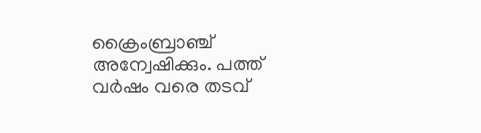ക്രൈംബ്രാഞ്ച് അന്വേഷിക്കും. പത്ത് വർഷം വരെ തടവ്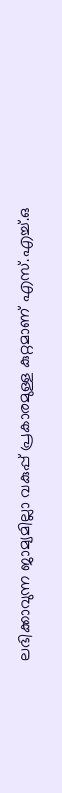ലഭിക്കാവുന്ന ജാമ്യമില്ലാ വകുപ്പ് പ്രകാരമുള്ള കുറ്റമാണ് എസ്.എച്ച്.ഒ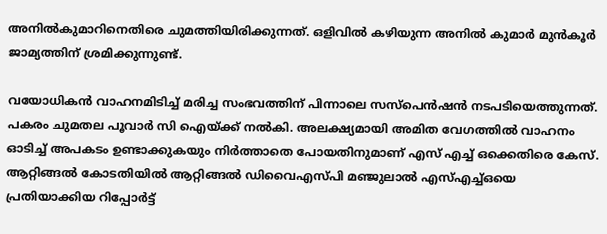അനിൽകുമാറിനെതിരെ ചുമത്തിയിരിക്കുന്നത്. ഒളിവിൽ കഴിയുന്ന അനിൽ കുമാർ മുൻകൂർ ജാമ്യത്തിന് ശ്രമിക്കുന്നുണ്ട്.

വയോധികൻ വാഹനമിടിച്ച് മരിച്ച സംഭവത്തിന് പിന്നാലെ സസ്പെൻഷൻ നടപടിയെത്തുന്നത്. പകരം ചുമതല പൂവാർ സി ഐയ്ക്ക് നൽകി. അലക്ഷ്യമായി അമിത വേഗത്തിൽ വാഹനം ഓടിച്ച് അപകടം ഉണ്ടാക്കുകയും നിർത്താതെ പോയതിനുമാണ് എസ് എച്ച് ഒക്കെതിരെ കേസ്. ആറ്റിങ്ങൽ കോടതിയിൽ ആറ്റിങ്ങൽ ഡിവൈഎസ്പി മഞ്ജുലാൽ എസ്എച്ച്ഒയെ പ്രതിയാക്കിയ റിപ്പോർട്ട്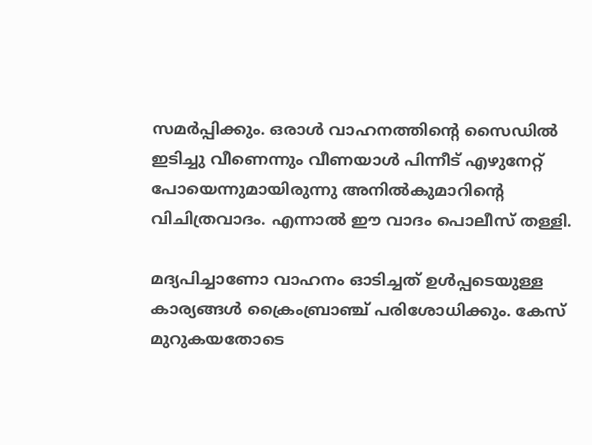സമർപ്പിക്കും. ഒരാൾ വാഹനത്തിന്റെ സൈഡിൽ ഇടിച്ചു വീണെന്നും വീണയാൾ പിന്നീട് എഴുനേറ്റ് പോയെന്നുമായിരുന്നു അനിൽകുമാറിന്റെ വിചിത്രവാദം. എന്നാൽ ഈ വാദം പൊലീസ് തള്ളി.

മദ്യപിച്ചാണോ വാഹനം ഓടിച്ചത് ഉൾപ്പടെയുള്ള കാര്യങ്ങൾ ക്രൈംബ്രാഞ്ച് പരിശോധിക്കും. കേസ് മുറുകയതോടെ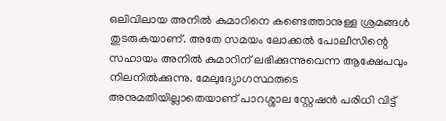ഒലിവിലായ അനിൽ കുമാറിനെ കണ്ടെത്താനുള്ള ശ്രമങ്ങൾ തുടരുകയാണ്. അതേ സമയം ലോക്കൽ പോലീസിന്റെ സഹായം അനിൽ കുമാറിന് ലഭിക്കുന്നുവെന്ന ആക്ഷേപവും നിലനിൽക്കുന്നു. മേലുദ്യോഗസ്ഥരുടെ അനുമതിയില്ലാതെയാണ് പാറശ്ശാല സ്റ്റേഷൻ പരിധി വിട്ട്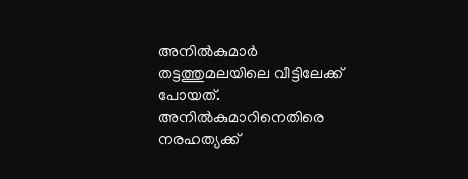അനിൽകുമാർ തട്ടത്തുമലയിലെ വീട്ടിലേക്ക് പോയത്. അനിൽകുമാറിനെതിരെ നരഹത്യക്ക്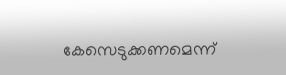കേസെടുക്കണമെന്ന്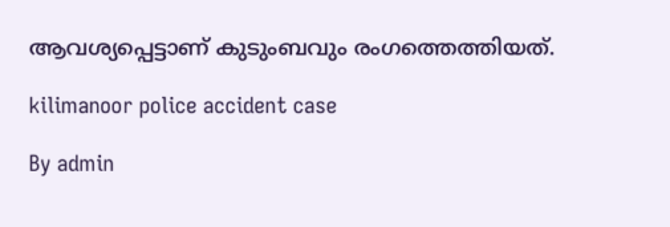ആവശ്യപ്പെട്ടാണ് കുടുംബവും രംഗത്തെത്തിയത്.

kilimanoor police accident case

By admin